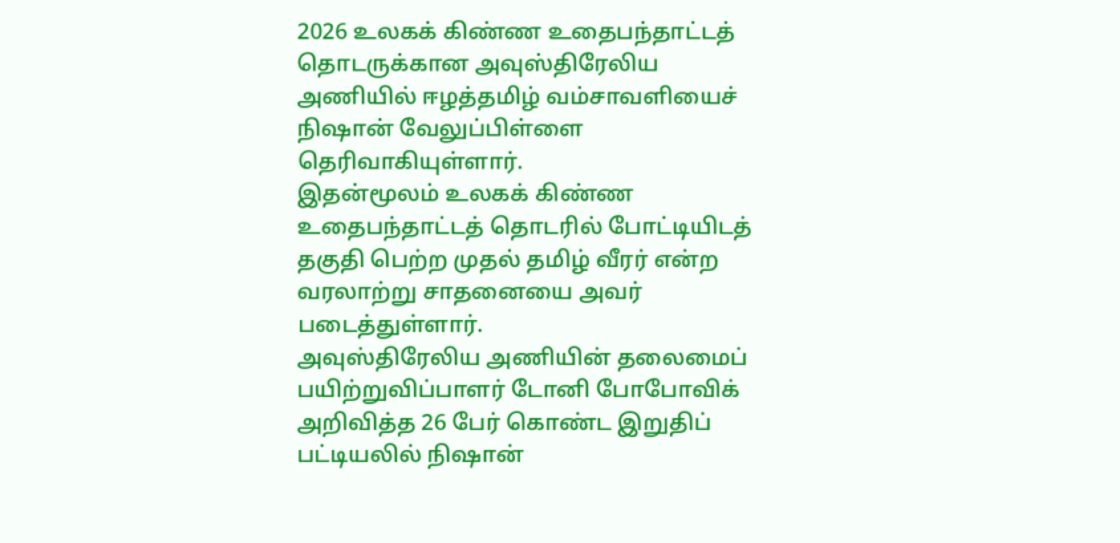2026 உலகக் கிண்ண உதைபந்தாட்டத் தொடருக்கான அவுஸ்திரேலிய அணியில் ஈழத்தமிழ் வம்சாவளியைச் நிஷான் வேலுப்பிள்ளை தெரிவாகியுள்ளார்.
இதன்மூலம் உலகக் கிண்ண உதைபந்தாட்டத் தொடரில் போட்டியிடத் தகுதி பெற்ற முதல் தமிழ் வீரர் என்ற வரலாற்று சாதனையை அவர் படைத்துள்ளார்.
அவுஸ்திரேலிய அணியின் தலைமைப் பயிற்றுவிப்பாளர் டோனி போபோவிக் அறிவித்த 26 பேர் கொண்ட இறுதிப் பட்டியலில் நிஷான்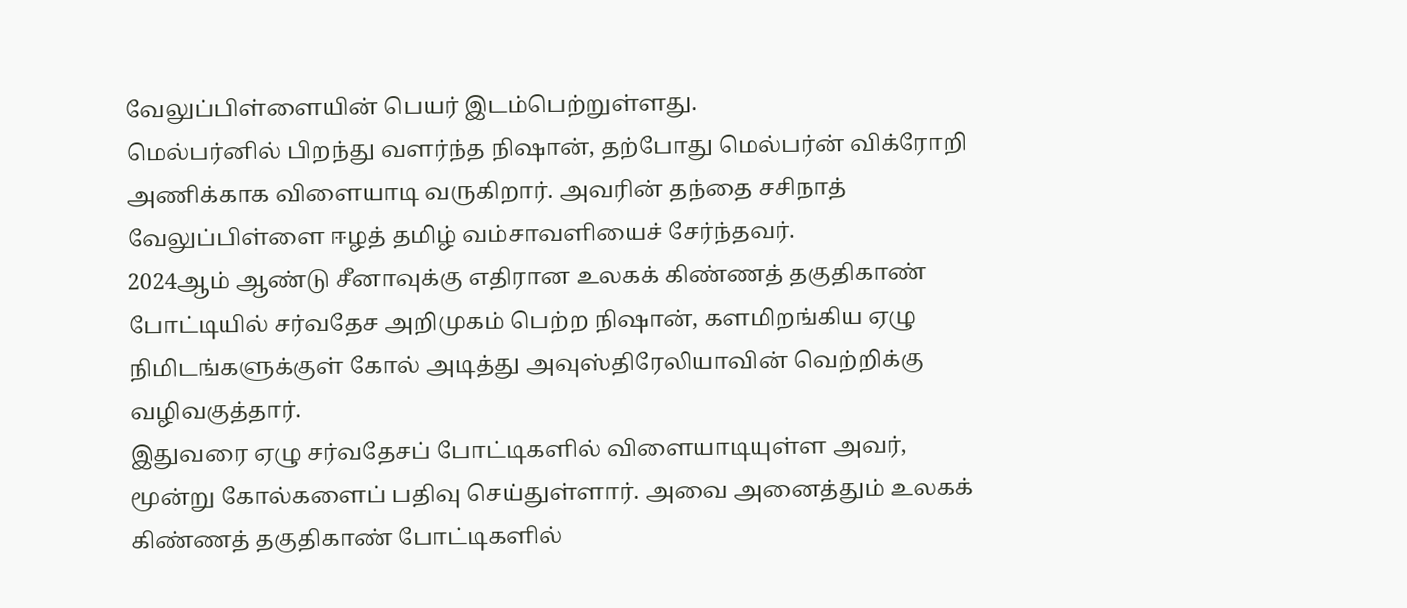வேலுப்பிள்ளையின் பெயர் இடம்பெற்றுள்ளது.
மெல்பர்னில் பிறந்து வளர்ந்த நிஷான், தற்போது மெல்பர்ன் விக்ரோறி அணிக்காக விளையாடி வருகிறார். அவரின் தந்தை சசிநாத் வேலுப்பிள்ளை ஈழத் தமிழ் வம்சாவளியைச் சேர்ந்தவர்.
2024ஆம் ஆண்டு சீனாவுக்கு எதிரான உலகக் கிண்ணத் தகுதிகாண் போட்டியில் சர்வதேச அறிமுகம் பெற்ற நிஷான், களமிறங்கிய ஏழு நிமிடங்களுக்குள் கோல் அடித்து அவுஸ்திரேலியாவின் வெற்றிக்கு வழிவகுத்தார்.
இதுவரை ஏழு சர்வதேசப் போட்டிகளில் விளையாடியுள்ள அவர், மூன்று கோல்களைப் பதிவு செய்துள்ளார். அவை அனைத்தும் உலகக் கிண்ணத் தகுதிகாண் போட்டிகளில்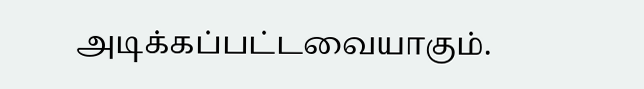அடிக்கப்பட்டவையாகும்.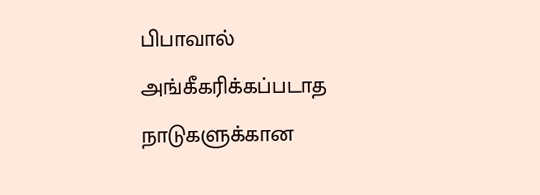பிபாவால் அங்கீகரிக்கப்படாத நாடுகளுக்கான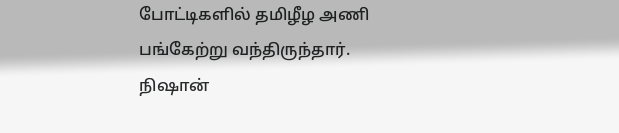போட்டிகளில் தமிழீழ அணி பங்கேற்று வந்திருந்தார். நிஷான்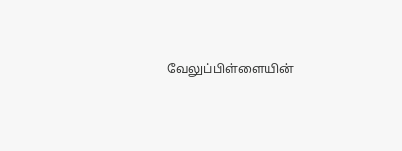வேலுப்பிள்ளையின்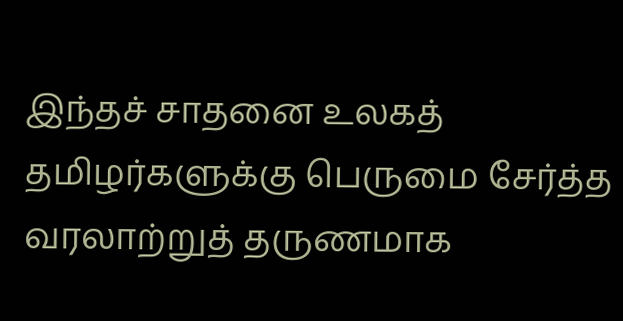இந்தச் சாதனை உலகத் தமிழர்களுக்கு பெருமை சேர்த்த வரலாற்றுத் தருணமாக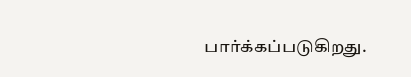பார்க்கப்படுகிறது.